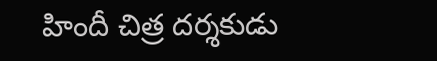హిందీ చిత్ర దర్శకుడు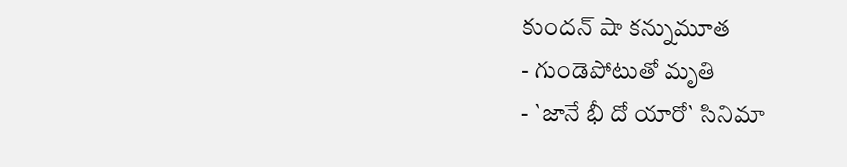కుందన్ షా కన్నుమూత
- గుండెపోటుతో మృతి
- `జానే భీ దో యారో` సినిమా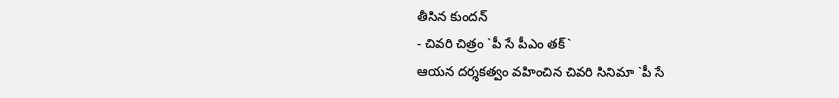తీసిన కుందన్
- చివరి చిత్రం `పీ సే పీఎం తక్`
ఆయన దర్శకత్వం వహించిన చివరి సినిమా `పీ సే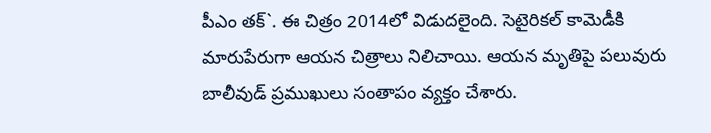పీఎం తక్`. ఈ చిత్రం 2014లో విడుదలైంది. సెటైరికల్ కామెడీకి మారుపేరుగా ఆయన చిత్రాలు నిలిచాయి. ఆయన మృతిపై పలువురు బాలీవుడ్ ప్రముఖులు సంతాపం వ్యక్తం చేశారు.